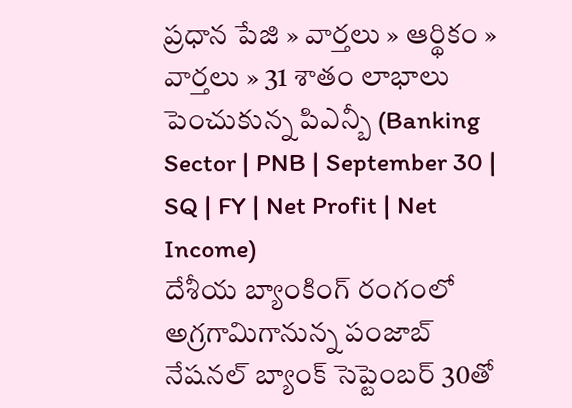ప్రధాన పేజి » వార్తలు » ఆర్థికం » వార్తలు » 31 శాతం లాభాలు పెంచుకున్న పిఎన్బీ (Banking Sector | PNB | September 30 | SQ | FY | Net Profit | Net Income)
దేశీయ బ్యాంకింగ్ రంగంలో అగ్రగామిగానున్న పంజాబ్ నేషనల్ బ్యాంక్ సెప్టెంబర్ 30తో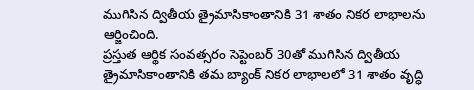ముగిసిన ద్వితీయ త్రైమాసికాంతానికి 31 శాతం నికర లాభాలను ఆర్జించింది.
ప్రస్తుత ఆర్థిక సంవత్సరం సెప్టెంబర్ 30తో ముగిసిన ద్వితీయ త్రైమాసికాంతానికి తమ బ్యాంక్ నికర లాభాలలో 31 శాతం వృద్ధి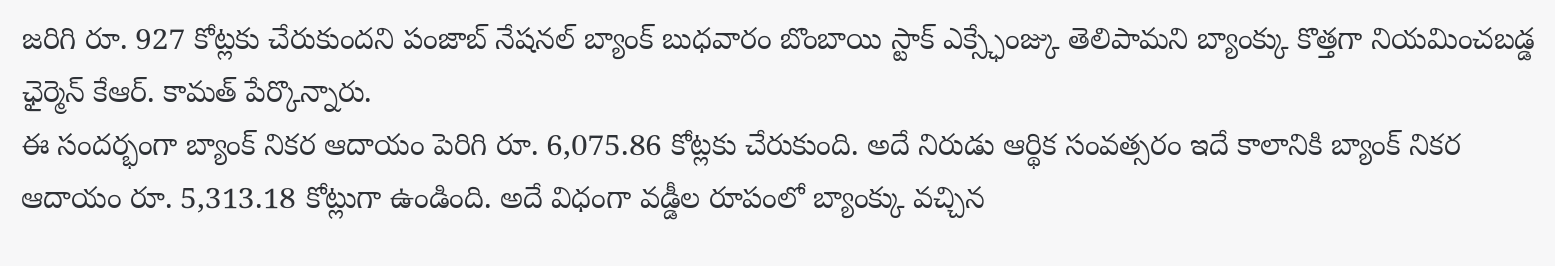జరిగి రూ. 927 కోట్లకు చేరుకుందని పంజాబ్ నేషనల్ బ్యాంక్ బుధవారం బొంబాయి స్టాక్ ఎక్స్ఛేంజ్కు తెలిపామని బ్యాంక్కు కొత్తగా నియమించబడ్డ ఛైర్మెన్ కేఆర్. కామత్ పేర్కొన్నారు.
ఈ సందర్భంగా బ్యాంక్ నికర ఆదాయం పెరిగి రూ. 6,075.86 కోట్లకు చేరుకుంది. అదే నిరుడు ఆర్థిక సంవత్సరం ఇదే కాలానికి బ్యాంక్ నికర ఆదాయం రూ. 5,313.18 కోట్లుగా ఉండింది. అదే విధంగా వడ్డీల రూపంలో బ్యాంక్కు వచ్చిన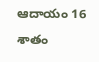ఆదాయం 16 శాతం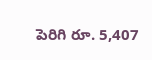పెరిగి రూ. 5,407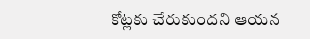కోట్లకు చేరుకుందని ఆయన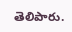తెలిపారు.